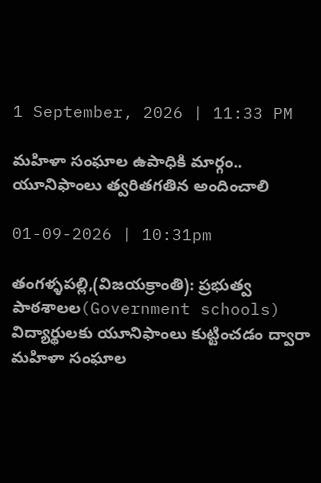1 September, 2026 | 11:33 PM

మహిళా సంఘాల ఉపాధికి మార్గం.. యూనిఫాంలు త్వరితగతిన అందించాలి

01-09-2026 | 10:31pm

తంగళ్ళపల్లి,(విజయక్రాంతి): ప్రభుత్వ పాఠశాలల(Government schools) విద్యార్థులకు యూనిఫాంలు కుట్టించడం ద్వారా మహిళా సంఘాల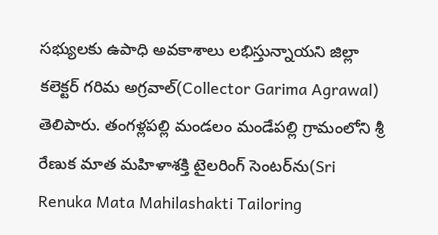సభ్యులకు ఉపాధి అవకాశాలు లభిస్తున్నాయని జిల్లా కలెక్టర్ గరిమ అగ్రవాల్(Collector Garima Agrawal) తెలిపారు. తంగళ్లపల్లి మండలం మండేపల్లి గ్రామంలోని శ్రీ రేణుక మాత మహిళాశక్తి టైలరింగ్ సెంటర్‌ను(Sri Renuka Mata Mahilashakti Tailoring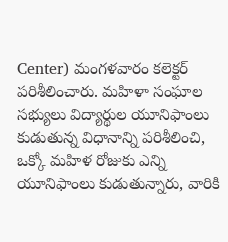Center) మంగళవారం కలెక్టర్ పరిశీలించారు. మహిళా సంఘాల సభ్యులు విద్యార్థుల యూనిఫాంలు కుడుతున్న విధానాన్ని పరిశీలించి, ఒక్కో మహిళ రోజుకు ఎన్ని యూనిఫాంలు కుడుతున్నారు, వారికి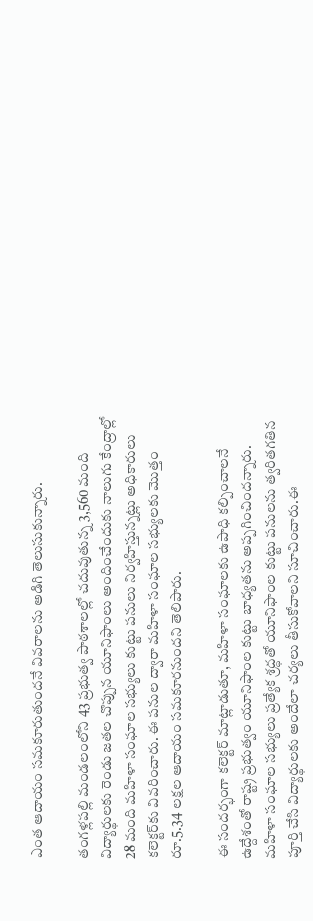ఎంత ఆదాయం సమకూరుతుందనే వివరాలను అడిగి తెలుసుకున్నారు.

తంగళ్లపల్లి మండలంలోని 43 ప్రభుత్వ పాఠశాలల్లో చదువుతున్న 3,560 మంది విద్యార్థులకు రెండు జతల చొప్పున యూనిఫాంలు అందించేందుకు నాలుగు కేంద్రాల్లో 28 మంది మహిళా సంఘాల సభ్యులు కుట్టు పనులు నిర్వహిస్తున్నట్లు అధికారులు కలెక్టర్‌కు వివరించారు. ఈ పనుల ద్వారా మహిళా సంఘాల సభ్యులకు మొత్తం రూ.5.34 లక్షల ఆదాయం సమకూరనుందని తెలిపారు.

ఈ సందర్భంగా కలెక్టర్ మాట్లాడుతూ, మహిళా సంఘాలకు ఉపాధి కల్పించాలనే ఉద్దేశంతో రాష్ట్ర ప్రభుత్వం యూనిఫాంల కుట్టు బాధ్యతను అప్పగించిందన్నారు. మహిళా సంఘాల సభ్యులు ప్రత్యేక శ్రద్ధతో యూనిఫాంల కుట్టు పనులను త్వరితగతిన పూర్తి చేసి విద్యార్థులకు అందేలా చర్యలు తీసుకోవాలని సూచించారు.ఈ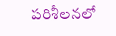పరిశీలనలో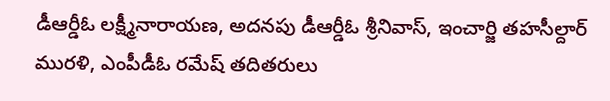డీఆర్డీఓ లక్ష్మీనారాయణ, అదనపు డీఆర్డీఓ శ్రీనివాస్, ఇంచార్జి తహసీల్దార్ మురళి, ఎంపీడీఓ రమేష్ తదితరులు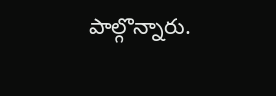పాల్గొన్నారు.